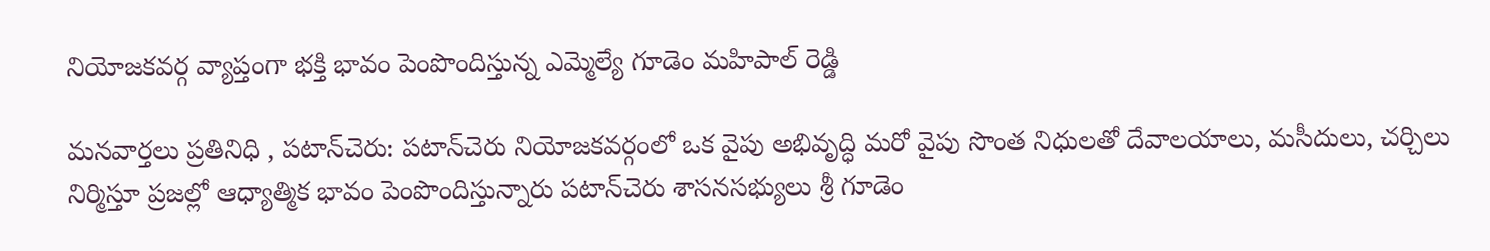నియోజకవర్గ వ్యాప్తంగా భక్తి భావం పెంపొందిస్తున్న ఎమ్మెల్యే గూడెం మహిపాల్ రెడ్డి

మనవార్తలు ప్రతినిధి , పటాన్‌చెరు: పటాన్‌చెరు నియోజకవర్గంలో ఒక వైపు అభివృద్ధి మరో వైపు సొంత నిధులతో దేవాలయాలు, మసీదులు, చర్చిలు నిర్మిస్తూ ప్రజల్లో ఆధ్యాత్మిక భావం పెంపొందిస్తున్నారు పటాన్‌చెరు శాసనసభ్యులు శ్రీ గూడెం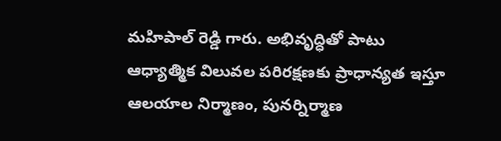మహిపాల్ రెడ్డి గారు. అభివృద్ధితో పాటు ఆధ్యాత్మిక విలువల పరిరక్షణకు ప్రాధాన్యత ఇస్తూ ఆలయాల నిర్మాణం, పునర్నిర్మాణ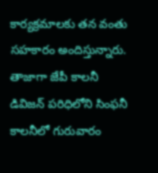కార్యక్రమాలకు తన వంతు సహకారం అందిస్తున్నారు. తాజాగా జేపీ కాలనీ డివిజన్ పరిధిలోని సింఫనీ కాలనీలో గురువారం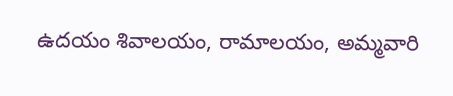ఉదయం శివాలయం, రామాలయం, అమ్మవారి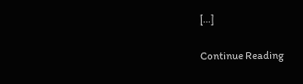[…]

Continue Reading